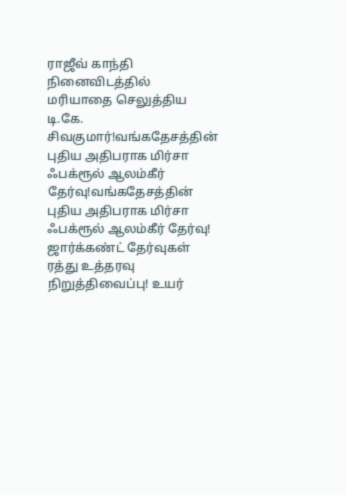ராஜீவ் காந்தி நினைவிடத்தில் மரியாதை செலுத்திய டி.கே. சிவகுமார்!வங்கதேசத்தின் புதிய அதிபராக மிர்சா ஃபக்ரூல் ஆலம்கீர் தேர்வு!வங்கதேசத்தின் புதிய அதிபராக மிர்சா ஃபக்ரூல் ஆலம்கீர் தேர்வு! ஜார்க்கண்ட் தேர்வுகள் ரத்து உத்தரவு நிறுத்திவைப்பு! உயர்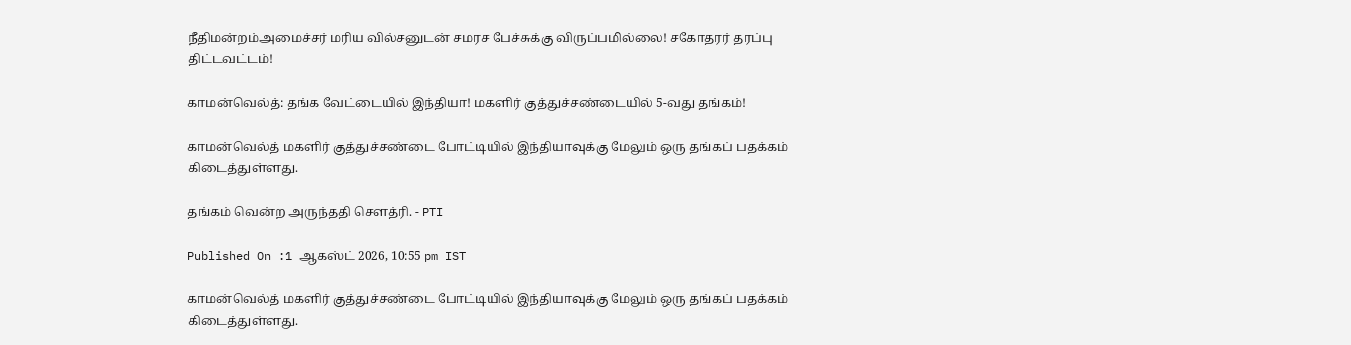நீதிமன்றம்அமைச்சர் மரிய வில்சனுடன் சமரச பேச்சுக்கு விருப்பமில்லை! சகோதரர் தரப்பு திட்டவட்டம்!

காமன்வெல்த்: தங்க வேட்டையில் இந்தியா! மகளிர் குத்துச்சண்டையில் 5-வது தங்கம்!

காமன்வெல்த் மகளிர் குத்துச்சண்டை போட்டியில் இந்தியாவுக்கு மேலும் ஒரு தங்கப் பதக்கம் கிடைத்துள்ளது.

தங்கம் வென்ற அருந்ததி சௌத்ரி. - PTI

Published On :1 ஆகஸ்ட் 2026, 10:55 pm IST

காமன்வெல்த் மகளிர் குத்துச்சண்டை போட்டியில் இந்தியாவுக்கு மேலும் ஒரு தங்கப் பதக்கம் கிடைத்துள்ளது.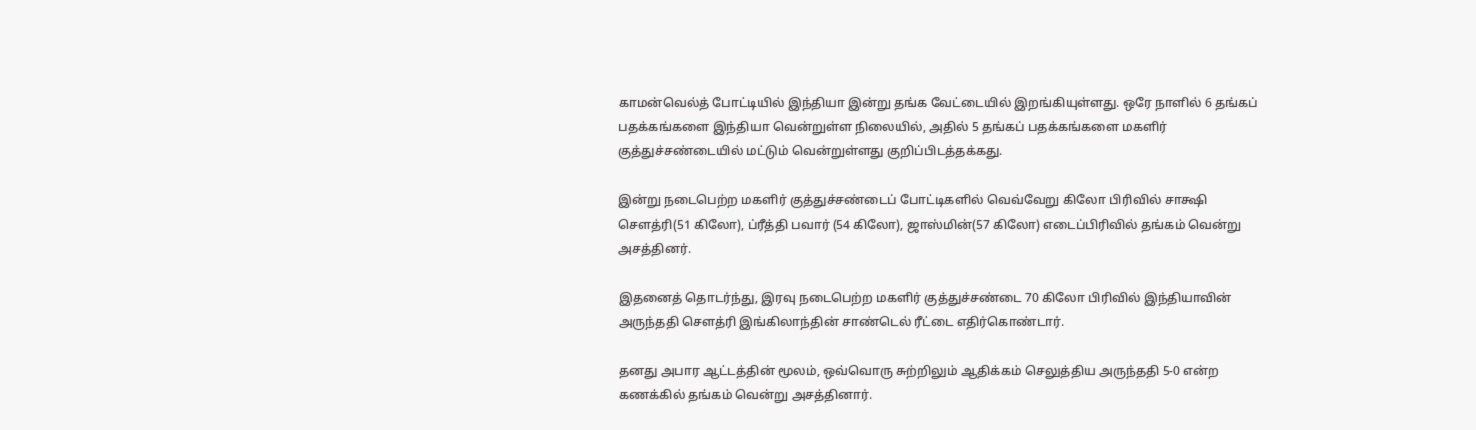காமன்வெல்த் போட்டியில் இந்தியா இன்று தங்க வேட்டையில் இறங்கியுள்ளது. ஒரே நாளில் 6 தங்கப் பதக்கங்களை இந்தியா வென்றுள்ள நிலையில், அதில் 5 தங்கப் பதக்கங்களை மகளிர் குத்துச்சண்டையில் மட்டும் வென்றுள்ளது குறிப்பிடத்தக்கது.

இன்று நடைபெற்ற மகளிர் குத்துச்சண்டைப் போட்டிகளில் வெவ்வேறு கிலோ பிரிவில் சாக்ஷி சௌத்ரி(51 கிலோ), ப்ரீத்தி பவார் (54 கிலோ), ஜாஸ்மின்(57 கிலோ) எடைப்பிரிவில் தங்கம் வென்று அசத்தினர்.

இதனைத் தொடர்ந்து, இரவு நடைபெற்ற மகளிர் குத்துச்சண்டை 70 கிலோ பிரிவில் இந்தியாவின் அருந்ததி சௌத்ரி இங்கிலாந்தின் சாண்டெல் ரீட்டை எதிர்கொண்டார்.

தனது அபார ஆட்டத்தின் மூலம், ஒவ்வொரு சுற்றிலும் ஆதிக்கம் செலுத்திய அருந்ததி 5-0 என்ற கணக்கில் தங்கம் வென்று அசத்தினார்.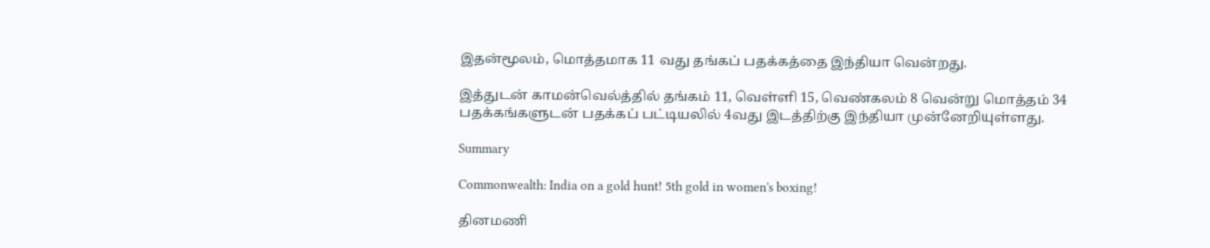இதன்மூலம், மொத்தமாக 11 வது தங்கப் பதக்கத்தை இந்தியா வென்றது.

இத்துடன் காமன்வெல்த்தில் தங்கம் 11, வெள்ளி 15, வெண்கலம் 8 வென்று மொத்தம் 34 பதக்கங்களுடன் பதக்கப் பட்டியலில் 4வது இடத்திற்கு இந்தியா முன்னேறியுள்ளது.

Summary

Commonwealth: India on a gold hunt! 5th gold in women's boxing!

தினமணி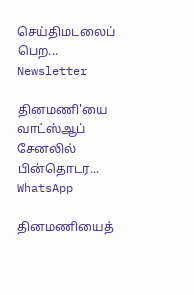செய்திமடலைப் பெற... Newsletter

தினமணி'யை வாட்ஸ்ஆப் சேனலில் பின்தொடர... WhatsApp

தினமணியைத்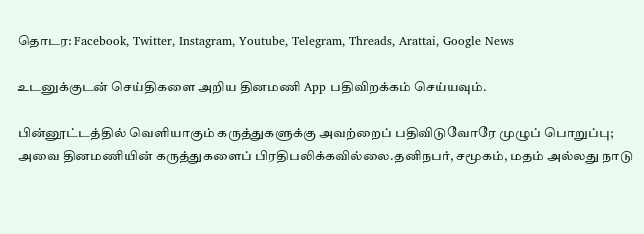தொடர: Facebook, Twitter, Instagram, Youtube, Telegram, Threads, Arattai, Google News

உடனுக்குடன் செய்திகளை அறிய தினமணி App பதிவிறக்கம் செய்யவும்.

பின்னூட்டத்தில் வெளியாகும் கருத்துகளுக்கு அவற்றைப் பதிவிடுவோரே முழுப் பொறுப்பு; அவை தினமணியின் கருத்துகளைப் பிரதிபலிக்கவில்லை.தனிநபர், சமூகம், மதம் அல்லது நாடு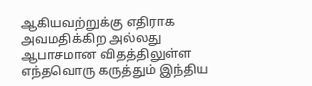ஆகியவற்றுக்கு எதிராக அவமதிக்கிற அல்லது ஆபாசமான விதத்திலுள்ள எந்தவொரு கருத்தும் இந்திய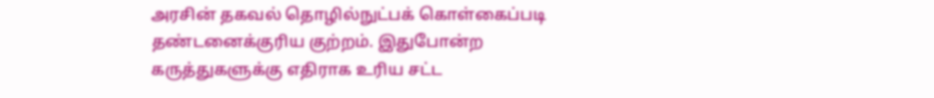அரசின் தகவல் தொழில்நுட்பக் கொள்கைப்படி தண்டனைக்குரிய குற்றம். இதுபோன்ற கருத்துகளுக்கு எதிராக உரிய சட்ட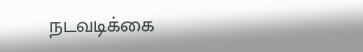நடவடிக்கை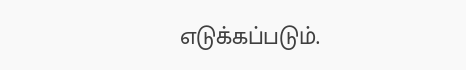எடுக்கப்படும்.